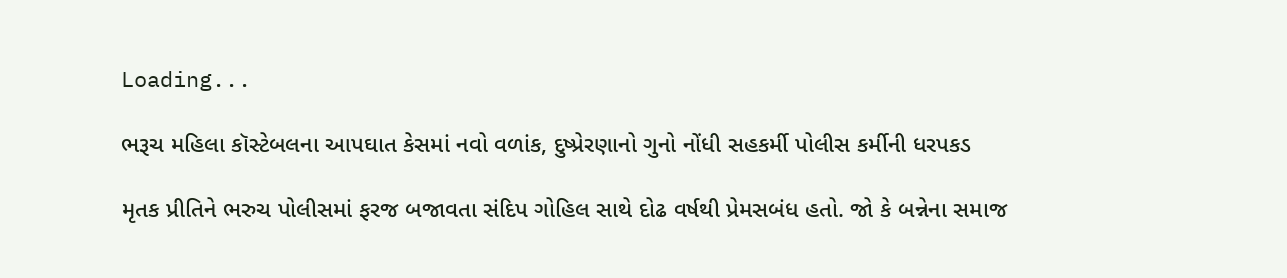Loading...

ભરૂચ મહિલા કૉસ્ટેબલના આપઘાત કેસમાં નવો વળાંક, દુષ્પ્રેરણાનો ગુનો નોંધી સહકર્મી પોલીસ કર્મીની ધરપકડ

મૃતક પ્રીતિને ભરુચ પોલીસમાં ફરજ બજાવતા સંદિપ ગોહિલ સાથે દોઢ વર્ષથી પ્રેમસબંધ હતો. જો કે બન્નેના સમાજ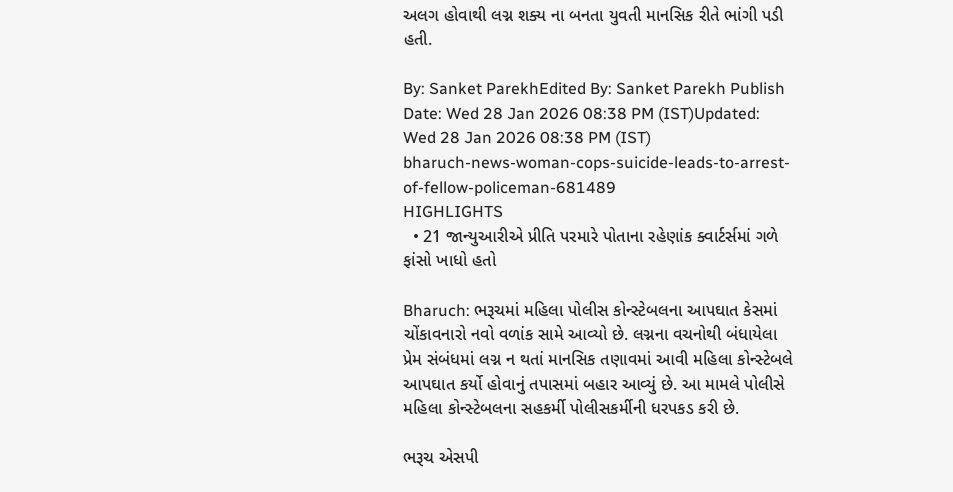અલગ હોવાથી લગ્ન શક્ય ના બનતા યુવતી માનસિક રીતે ભાંગી પડી હતી.

By: Sanket ParekhEdited By: Sanket Parekh Publish Date: Wed 28 Jan 2026 08:38 PM (IST)Updated: Wed 28 Jan 2026 08:38 PM (IST)
bharuch-news-woman-cops-suicide-leads-to-arrest-of-fellow-policeman-681489
HIGHLIGHTS
  • 21 જાન્યુઆરીએ પ્રીતિ પરમારે પોતાના રહેણાંક ક્વાર્ટર્સમાં ગળે ફાંસો ખાધો હતો

Bharuch: ભરૂચમાં મહિલા પોલીસ કોન્સ્ટેબલના આપઘાત કેસમાં ચોંકાવનારો નવો વળાંક સામે આવ્યો છે. લગ્નના વચનોથી બંધાયેલા પ્રેમ સંબંધમાં લગ્ન ન થતાં માનસિક તણાવમાં આવી મહિલા કોન્સ્ટેબલે આપઘાત કર્યો હોવાનું તપાસમાં બહાર આવ્યું છે. આ મામલે પોલીસે મહિલા કોન્સ્ટેબલના સહકર્મી પોલીસકર્મીની ધરપકડ કરી છે.

ભરૂચ એસપી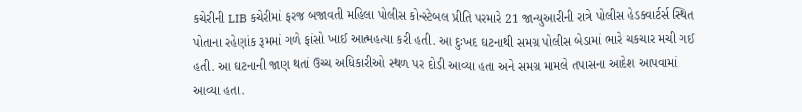કચેરીની LIB કચેરીમાં ફરજ બજાવતી મહિલા પોલીસ કોન્સ્ટેબલ પ્રીતિ પરમારે 21 જાન્યુઆરીની રાત્રે પોલીસ હેડક્વાર્ટર્સ સ્થિત પોતાના રહેણાંક રૂમમાં ગળે ફાંસો ખાઈ આત્મહત્યા કરી હતી. આ દુઃખદ ઘટનાથી સમગ્ર પોલીસ બેડામાં ભારે ચકચાર મચી ગઈ હતી. આ ઘટનાની જાણ થતાં ઉચ્ચ અધિકારીઓ સ્થળ પર દોડી આવ્યા હતા અને સમગ્ર મામલે તપાસના આદેશ આપવામાં આવ્યા હતા.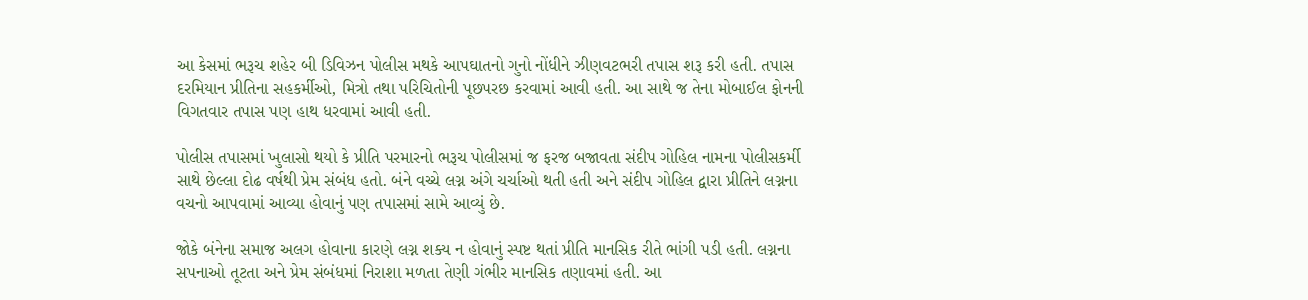આ કેસમાં ભરૂચ શહેર બી ડિવિઝન પોલીસ મથકે આપઘાતનો ગુનો નોંધીને ઝીણવટભરી તપાસ શરૂ કરી હતી. તપાસ દરમિયાન પ્રીતિના સહકર્મીઓ, મિત્રો તથા પરિચિતોની પૂછપરછ કરવામાં આવી હતી. આ સાથે જ તેના મોબાઈલ ફોનની વિગતવાર તપાસ પણ હાથ ધરવામાં આવી હતી.

પોલીસ તપાસમાં ખુલાસો થયો કે પ્રીતિ પરમારનો ભરૂચ પોલીસમાં જ ફરજ બજાવતા સંદીપ ગોહિલ નામના પોલીસકર્મી સાથે છેલ્લા દોઢ વર્ષથી પ્રેમ સંબંધ હતો. બંને વચ્ચે લગ્ન અંગે ચર્ચાઓ થતી હતી અને સંદીપ ગોહિલ દ્વારા પ્રીતિને લગ્નના વચનો આપવામાં આવ્યા હોવાનું પણ તપાસમાં સામે આવ્યું છે.

જોકે બંનેના સમાજ અલગ હોવાના કારણે લગ્ન શક્ય ન હોવાનું સ્પષ્ટ થતાં પ્રીતિ માનસિક રીતે ભાંગી પડી હતી. લગ્નના સપનાઓ તૂટતા અને પ્રેમ સંબંધમાં નિરાશા મળતા તેણી ગંભીર માનસિક તણાવમાં હતી. આ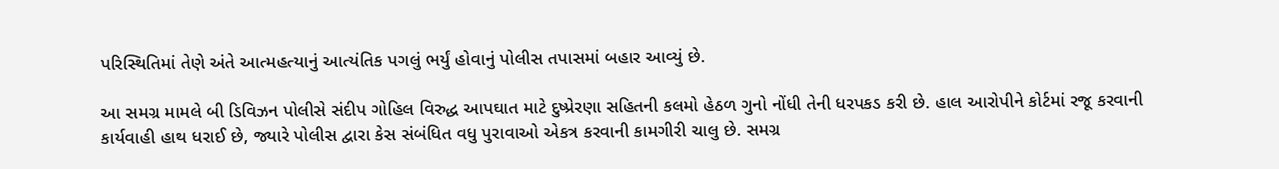પરિસ્થિતિમાં તેણે અંતે આત્મહત્યાનું આત્યંતિક પગલું ભર્યું હોવાનું પોલીસ તપાસમાં બહાર આવ્યું છે.

આ સમગ્ર મામલે બી ડિવિઝન પોલીસે સંદીપ ગોહિલ વિરુદ્ધ આપઘાત માટે દુષ્પ્રેરણા સહિતની કલમો હેઠળ ગુનો નોંધી તેની ધરપકડ કરી છે. હાલ આરોપીને કોર્ટમાં રજૂ કરવાની કાર્યવાહી હાથ ધરાઈ છે, જ્યારે પોલીસ દ્વારા કેસ સંબંધિત વધુ પુરાવાઓ એકત્ર કરવાની કામગીરી ચાલુ છે. સમગ્ર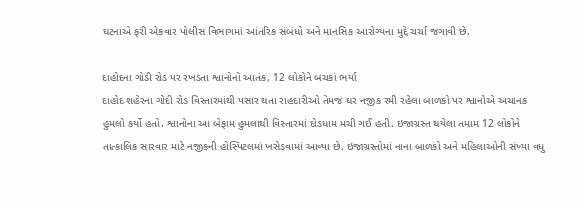ઘટનાએ ફરી એકવાર પોલીસ વિભાગમાં આંતરિક સંબંધો અને માનસિક આરોગ્યના મુદ્દે ચર્ચા જગાવી છે.

દાહોદના ગોડી રોડ પર રખડતા શ્વાનોનો આતંક, 12 લોકોને બચકાં ભર્યા
દાહોદ શહેરના ગોદી રોડ વિસ્તારમાંથી પસાર થતા રાહદારીઓ તેમજ ઘર નજીક રમી રહેલા બાળકો પર શ્વાનોએ અચાનક હુમલો કર્યો હતો. શ્વાનોના આ બેફામ હુમલાથી વિસ્તારમાં દોડધામ મચી ગઈ હતી. ઇજાગ્રસ્ત થયેલા તમામ 12 લોકોને તાત્કાલિક સારવાર માટે નજીકની હોસ્પિટલમાં ખસેડવામાં આવ્યા છે. ઇજાગ્રસ્તોમાં નાના બાળકો અને મહિલાઓની સંખ્યા વધુ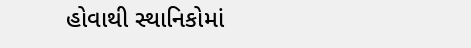હોવાથી સ્થાનિકોમાં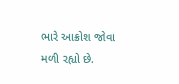ભારે આક્રોશ જોવા મળી રહ્યો છે.